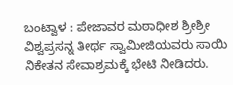ಬಂಟ್ವಾಳ : ಪೇಜಾವರ ಮಠಾಧೀಶ ಶ್ರೀಶ್ರೀ ವಿಶ್ವಪ್ರಸನ್ನ ತೀರ್ಥ ಸ್ವಾಮೀಜಿಯವರು ಸಾಯಿ ನಿಕೇತನ ಸೇವಾಶ್ರಮಕ್ಕೆ ಭೇಟಿ ನೀಡಿದರು.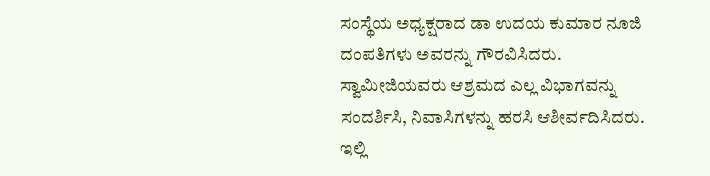ಸಂಸ್ಥೆಯ ಅಧ್ಯಕ್ಷರಾದ ಡಾ ಉದಯ ಕುಮಾರ ನೂಜಿ ದಂಪತಿಗಳು ಅವರನ್ನು ಗೌರವಿಸಿದರು.
ಸ್ವಾಮೀಜಿಯವರು ಆಶ್ರಮದ ಎಲ್ಲ ವಿಭಾಗವನ್ನು ಸಂದರ್ಶಿಸಿ, ನಿವಾಸಿಗಳನ್ನು ಹರಸಿ ಆಶೀರ್ವದಿಸಿದರು. ಇಲ್ಲಿ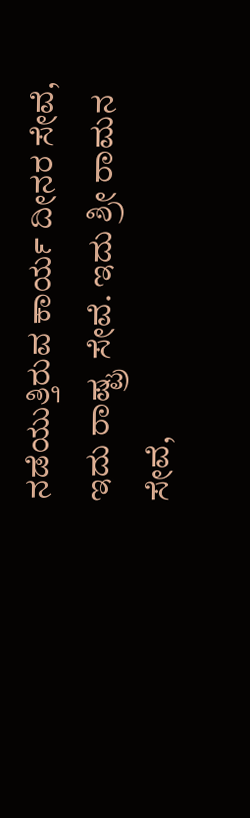ನಡೆಯುತ್ತಿರುವ ಕಾರ್ಯ ದೀನರ ಸೇವೆ, ಇದು ರಾಷ್ಟ್ರ ಸೇವೆ. ಇದು ಶ್ರೀ ರಾಮನ ಸೇವೆ,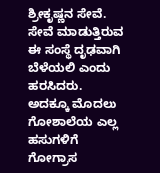ಶ್ರೀಕೃಷ್ಣನ ಸೇವೆ. ಸೇವೆ ಮಾಡುತ್ತಿರುವ ಈ ಸಂಸ್ಥೆ ದೃಢವಾಗಿ ಬೆಳೆಯಲಿ ಎಂದು ಹರಸಿದರು.
ಅದಕ್ಕೂ ಮೊದಲು ಗೋಶಾಲೆಯ ಎಲ್ಲ ಹಸುಗಳಿಗೆ ಗೋಗ್ರಾಸ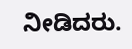ನೀಡಿದರು.